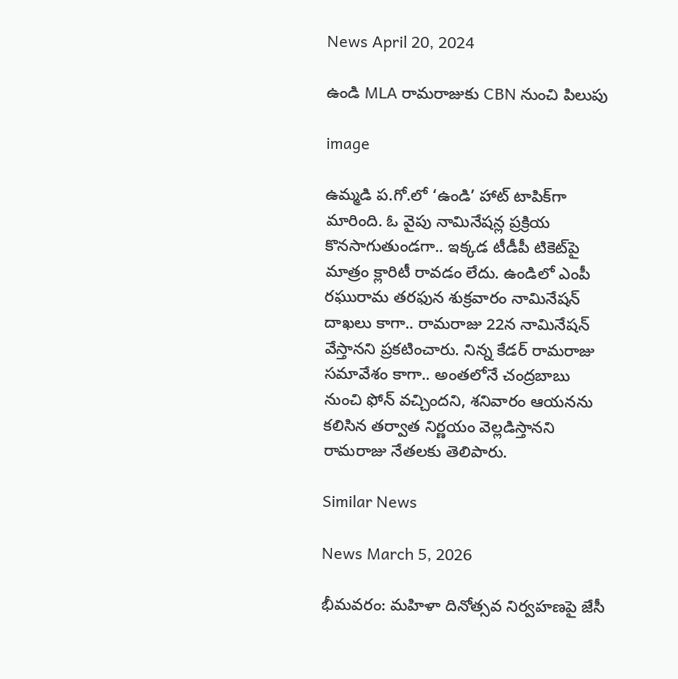News April 20, 2024

ఉండి MLA రామరాజుకు CBN నుంచి పిలుపు

image

ఉమ్మడి ప.గో.లో ‘ఉండి’ హాట్ టాపిక్‌గా మారింది. ఓ వైపు నామినేషన్ల ప్రక్రియ కొనసాగుతుండగా.. ఇక్కడ టీడీపీ టికెట్‌పై మాత్రం క్లారిటీ రావడం లేదు. ఉండిలో ఎంపీ రఘురామ తరఫున శుక్రవారం నామినేషన్ దాఖలు కాగా.. రామరాజు 22న నామినేషన్ వేస్తానని ప్రకటించారు. నిన్న కేడర్ రామరాజు సమావేశం కాగా.. అంతలోనే చంద్రబాబు నుంచి ఫోన్ వచ్చిందని, శనివారం ఆయనను కలిసిన తర్వాత నిర్ణయం వెల్లడిస్తానని రామరాజు నేతలకు తెలిపారు.

Similar News

News March 5, 2026

భీమవరం: మహిళా దినోత్సవ నిర్వహణపై జేసీ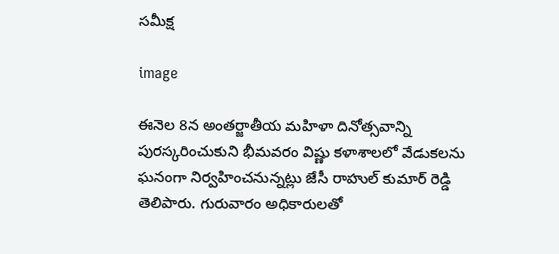సమీక్ష

image

ఈనెల 8న అంతర్జాతీయ మహిళా దినోత్సవాన్ని పురస్కరించుకుని భీమవరం విష్ణు కళాశాలలో వేడుకలను ఘనంగా నిర్వహించనున్నట్లు జేసీ రాహుల్ కుమార్ రెడ్డి తెలిపారు. గురువారం అధికారులతో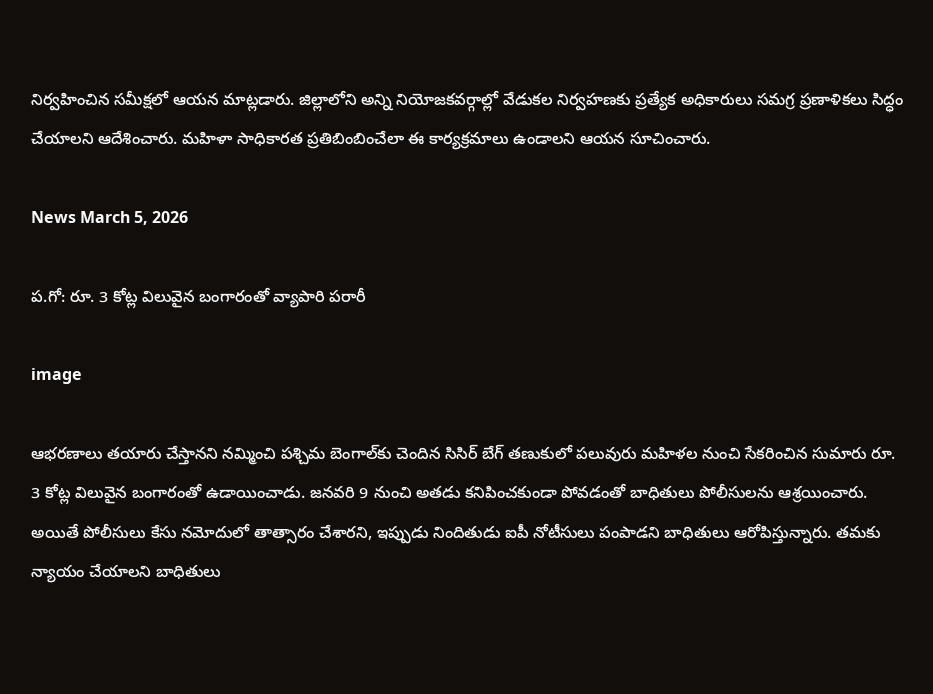నిర్వహించిన సమీక్షలో ఆయన మాట్లడారు. జిల్లాలోని అన్ని నియోజకవర్గాల్లో వేడుకల నిర్వహణకు ప్రత్యేక అధికారులు సమగ్ర ప్రణాళికలు సిద్ధం చేయాలని ఆదేశించారు. మహిళా సాధికారత ప్రతిబింబించేలా ఈ కార్యక్రమాలు ఉండాలని ఆయన సూచించారు.

News March 5, 2026

ప.గో: రూ. 3 కోట్ల విలువైన బంగారంతో వ్యాపారి పరారీ

image

ఆభరణాలు తయారు చేస్తానని నమ్మించి పశ్చిమ బెంగాల్‌కు చెందిన సిసిర్ బేగ్ తణుకులో పలువురు మహిళల నుంచి సేకరించిన సుమారు రూ. 3 కోట్ల విలువైన బంగారంతో ఉడాయించాడు. జనవరి 9 నుంచి అతడు కనిపించకుండా పోవడంతో బాధితులు పోలీసులను ఆశ్రయించారు. అయితే పోలీసులు కేసు నమోదులో తాత్సారం చేశారని, ఇప్పుడు నిందితుడు ఐపీ నోటీసులు పంపాడని బాధితులు ఆరోపిస్తున్నారు. తమకు న్యాయం చేయాలని బాధితులు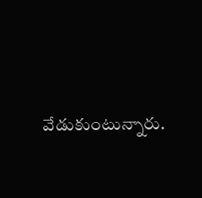వేడుకుంటున్నారు.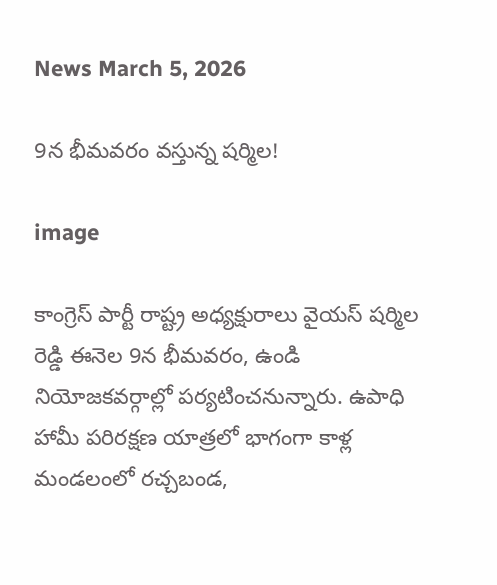News March 5, 2026

9న భీమవరం వస్తున్న షర్మిల!

image

కాంగ్రెస్ పార్టీ రాష్ట్ర అధ్యక్షురాలు వైయస్ షర్మిల రెడ్డి ఈనెల 9న భీమవరం, ఉండి నియోజకవర్గాల్లో పర్యటించనున్నారు. ఉపాధి హామీ పరిరక్షణ యాత్రలో భాగంగా కాళ్ల మండలంలో రచ్చబండ,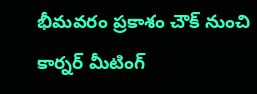భీమవరం ప్రకాశం చౌక్ నుంచి కార్నర్ మీటింగ్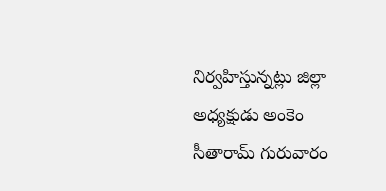నిర్వహిస్తున్నట్లు జిల్లా అధ్యక్షుడు అంకెం సీతారామ్ గురువారం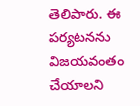తెలిపారు. ఈ పర్యటనను విజయవంతం చేయాలని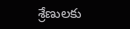శ్రేణులకు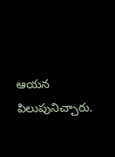ఆయన పిలుపునిచ్చారు.